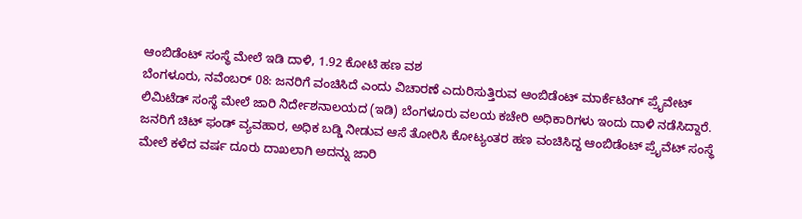ಆಂಬಿಡೆಂಟ್ ಸಂಸ್ಥೆ ಮೇಲೆ ಇಡಿ ದಾಳಿ, 1.92 ಕೋಟಿ ಹಣ ವಶ
ಬೆಂಗಳೂರು, ನವೆಂಬರ್ 08: ಜನರಿಗೆ ವಂಚಿಸಿದೆ ಎಂದು ವಿಚಾರಣೆ ಎದುರಿಸುತ್ತಿರುವ ಆಂಬಿಡೆಂಟ್ ಮಾರ್ಕೆಟಿಂಗ್ ಪ್ರೈವೇಟ್ ಲಿಮಿಟೆಡ್ ಸಂಸ್ಥೆ ಮೇಲೆ ಜಾರಿ ನಿರ್ದೇಶನಾಲಯದ (ಇಡಿ) ಬೆಂಗಳೂರು ವಲಯ ಕಚೇರಿ ಅಧಿಕಾರಿಗಳು ಇಂದು ದಾಳಿ ನಡೆಸಿದ್ದಾರೆ.
ಜನರಿಗೆ ಚಿಟ್ ಫಂಡ್ ವ್ಯವಹಾರ, ಅಧಿಕ ಬಡ್ಡಿ ನೀಡುವ ಆಸೆ ತೋರಿಸಿ ಕೋಟ್ಯಂತರ ಹಣ ವಂಚಿಸಿದ್ದ ಆಂಬಿಡೆಂಟ್ ಪ್ರೈವೆಟ್ ಸಂಸ್ಥೆ ಮೇಲೆ ಕಳೆದ ವರ್ಷ ದೂರು ದಾಖಲಾಗಿ ಅದನ್ನು ಜಾರಿ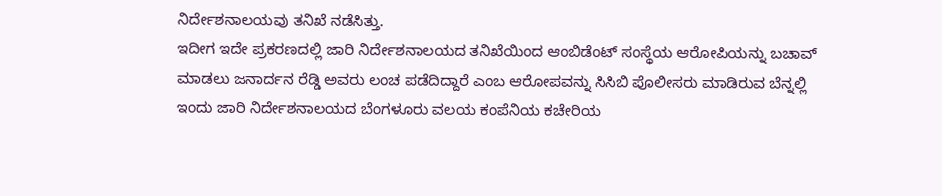ನಿರ್ದೇಶನಾಲಯವು ತನಿಖೆ ನಡೆಸಿತ್ತು.
ಇದೀಗ ಇದೇ ಪ್ರಕರಣದಲ್ಲಿ ಜಾರಿ ನಿರ್ದೇಶನಾಲಯದ ತನಿಖೆಯಿಂದ ಆಂಬಿಡೆಂಟ್ ಸಂಸ್ಥೆಯ ಆರೋಪಿಯನ್ನು ಬಚಾವ್ ಮಾಡಲು ಜನಾರ್ದನ ರೆಡ್ಡಿ ಅವರು ಲಂಚ ಪಡೆದಿದ್ದಾರೆ ಎಂಬ ಆರೋಪವನ್ನು ಸಿಸಿಬಿ ಪೊಲೀಸರು ಮಾಡಿರುವ ಬೆನ್ನಲ್ಲಿ ಇಂದು ಜಾರಿ ನಿರ್ದೇಶನಾಲಯದ ಬೆಂಗಳೂರು ವಲಯ ಕಂಪೆನಿಯ ಕಚೇರಿಯ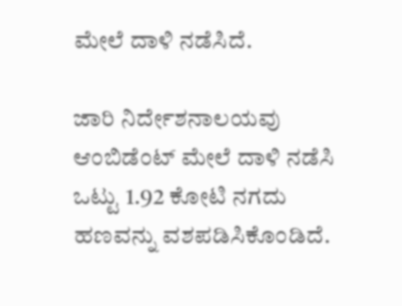ಮೇಲೆ ದಾಳಿ ನಡೆಸಿದೆ.

ಜಾರಿ ನಿರ್ದೇಶನಾಲಯವು ಆಂಬಿಡೆಂಟ್ ಮೇಲೆ ದಾಳಿ ನಡೆಸಿ ಒಟ್ಟು 1.92 ಕೋಟಿ ನಗದು ಹಣವನ್ನು ವಶಪಡಿಸಿಕೊಂಡಿದೆ.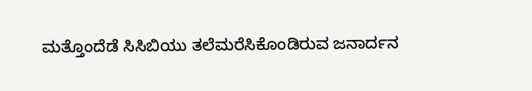ಮತ್ತೊಂದೆಡೆ ಸಿಸಿಬಿಯು ತಲೆಮರೆಸಿಕೊಂಡಿರುವ ಜನಾರ್ದನ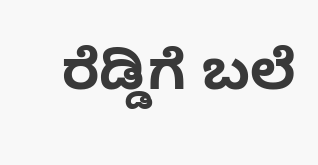ರೆಡ್ಡಿಗೆ ಬಲೆ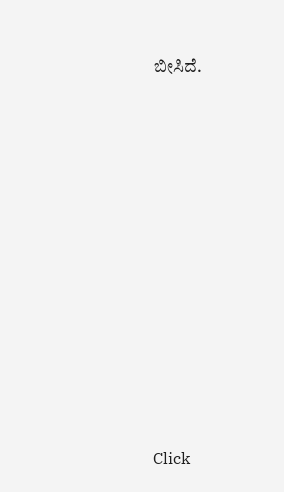ಬೀಸಿದೆ.












Click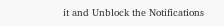it and Unblock the Notifications